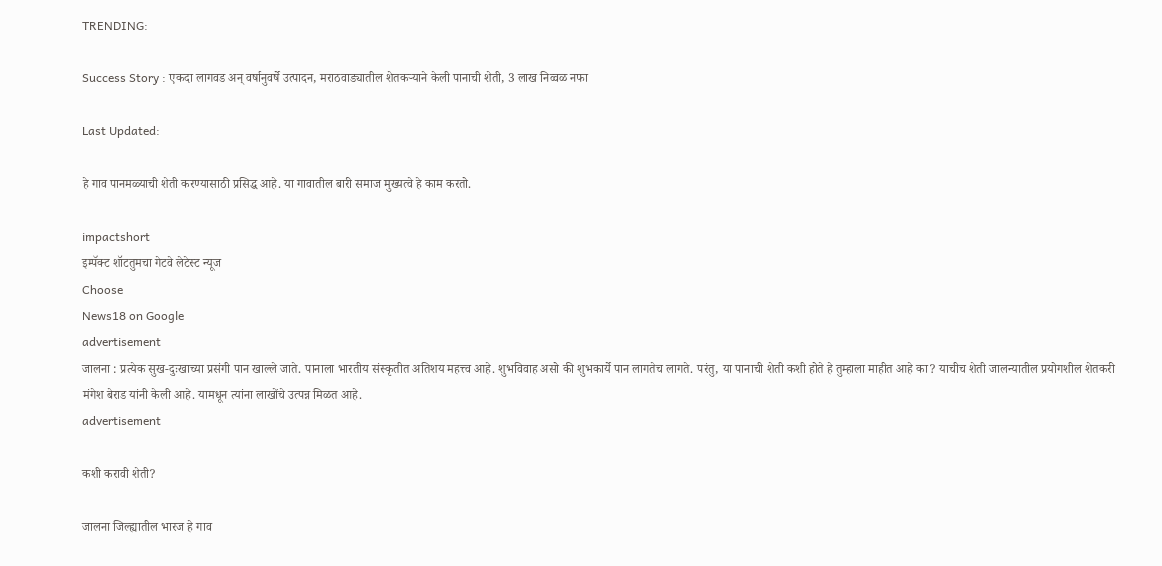TRENDING:

Success Story : एकदा लागवड अन् वर्षानुवर्षे उत्पादन, मराठवाड्यातील शेतकऱ्याने केली पानाची शेती, 3 लाख निव्वळ नफा

Last Updated:

हे गाव पानमळ्याची शेती करण्यासाठी प्रसिद्ध आहे. या गावातील बारी समाज मुख्यत्वे हे काम करतो.

impactshort
इम्पॅक्ट शॉटतुमचा गेटवे लेटेस्ट न्यूज
Choose
News18 on Google
advertisement
जालना : प्रत्येक सुख-दुःखाच्या प्रसंगी पान खाल्ले जाते. पानाला भारतीय संस्कृतीत अतिशय महत्त्व आहे. शुभविवाह असो की शुभकार्ये पान लागतेच लागते. परंतु, या पानाची शेती कशी होते हे तुम्हाला माहीत आहे का? याचीच शेती जालन्यातील प्रयोगशील शेतकरी मंगेश बेराड यांनी केली आहे. यामधून त्यांना लाखोंचे उत्पन्न मिळत आहे.
advertisement

कशी करावी शेती?

जालना जिल्ह्यातील भारज हे गाव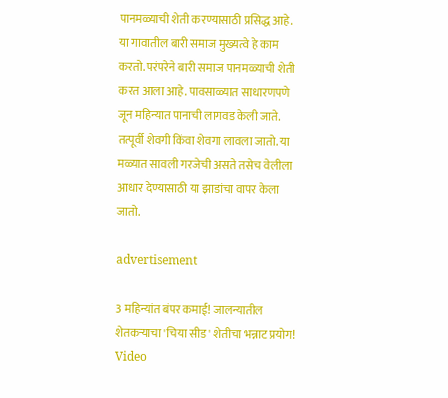पानमळ्याची शेती करण्यासाठी प्रसिद्ध आहे. या गावातील बारी समाज मुख्यत्वे हे काम करतो. परंपरेने बारी समाज पानमळ्याची शेती करत आला आहे. पावसाळ्यात साधारणपणे जून महिन्यात पानाची लागवड केली जाते. तत्पूर्वी शेवगी किंवा शेवगा लावला जातो. या मळ्यात सावली गरजेची असते तसेच वेलीला आधार देण्यासाठी या झाडांचा वापर केला जातो.

advertisement

3 महिन्यांत बंपर कमाई! जालन्यातील शेतकऱ्याचा 'चिया सीड' शेतीचा भन्नाट प्रयोग! Video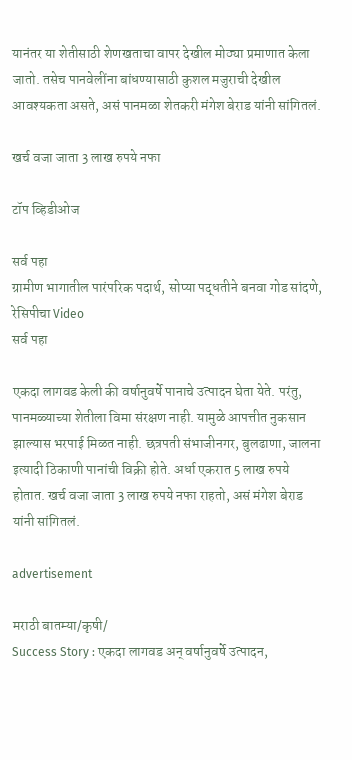यानंतर या शेतीसाठी शेणखताचा वापर देखील मोठ्या प्रमाणात केला जातो. तसेच पानवेलींना बांधण्यासाठी कुशल मजुराची देखील आवश्यकता असते, असं पानमळा शेतकरी मंगेश बेराड यांनी सांगितलं.

खर्च वजा जाता 3 लाख रुपये नफा

टॉप व्हिडीओज

सर्व पहा
ग्रामीण भागातील पारंपरिक पदार्थ, सोप्या पद्धतीने बनवा गोड सांदणे, रेसिपीचा Video
सर्व पहा

एकदा लागवड केली की वर्षानुवर्षे पानाचे उत्पादन घेता येते. परंतु, पानमळ्याच्या शेतीला विमा संरक्षण नाही. यामुळे आपत्तीत नुकसान झाल्यास भरपाई मिळत नाही. छत्रपती संभाजीनगर, बुलढाणा, जालना इत्यादी ठिकाणी पानांची विक्री होते. अर्धा एकरात 5 लाख रुपये होतात. खर्च वजा जाता 3 लाख रुपये नफा राहतो, असं मंगेश बेराड यांनी सांगितलं.

advertisement

मराठी बातम्या/कृषी/
Success Story : एकदा लागवड अन् वर्षानुवर्षे उत्पादन,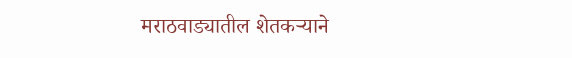मराठवाड्यातील शेतकऱ्याने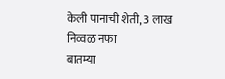केली पानाची शेती, 3 लाख निव्वळ नफा
बातम्या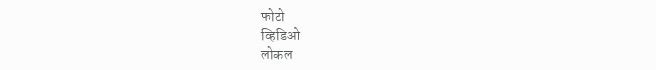फोटो
व्हिडिओ
लोकल